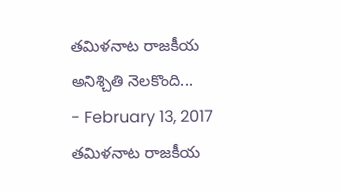తమిళనాట రాజకీయ అనిశ్చితి నెలకొంది...
- February 13, 2017
తమిళనాట రాజకీయ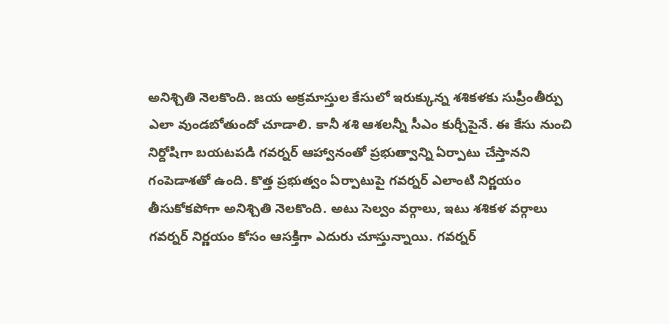అనిశ్చితి నెలకొంది. జయ అక్రమాస్తుల కేసులో ఇరుక్కున్న శశికళకు సుప్రీంతీర్పు ఎలా వుండబోతుందో చూడాలి. కానీ శశి ఆశలన్నీ సీఎం కుర్చీపైనే. ఈ కేసు నుంచి నిర్దోషిగా బయటపడి గవర్నర్ ఆహ్వానంతో ప్రభుత్వాన్ని ఏర్పాటు చేస్తానని గంపెడాశతో ఉంది. కొత్త ప్రభుత్వం ఏర్పాటుపై గవర్నర్ ఎలాంటి నిర్ణయం తీసుకోకపోగా అనిశ్చితి నెలకొంది. అటు సెల్వం వర్గాలు, ఇటు శశికళ వర్గాలు గవర్నర్ నిర్ణయం కోసం ఆసక్తిగా ఎదురు చూస్తున్నాయి. గవర్నర్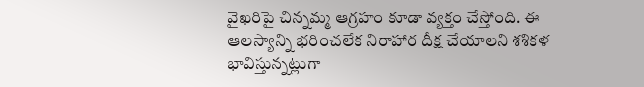వైఖరిపై చిన్నమ్మ ఆగ్రహం కూడా వ్యక్తం చేస్తోంది. ఈ ఆలస్యాన్ని భరించలేక నిరాహార దీక్ష చేయాలని శశికళ భావిస్తున్నట్లుగా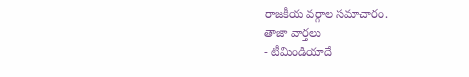రాజకీయ వర్గాల సమాచారం.
తాజా వార్తలు
- టీమిండియాదే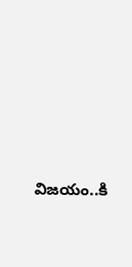విజయం..కి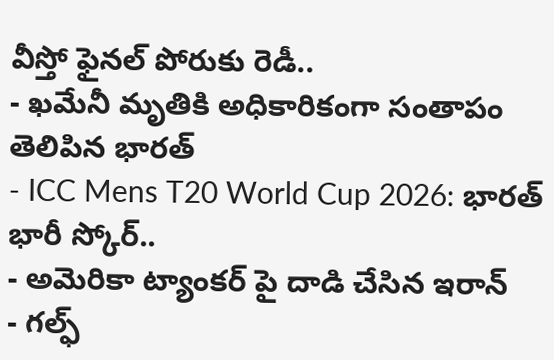వీస్తో ఫైనల్ పోరుకు రెడీ..
- ఖమేనీ మృతికి అధికారికంగా సంతాపం తెలిపిన భారత్
- ICC Mens T20 World Cup 2026: భారత్ భారీ స్కోర్..
- అమెరికా ట్యాంకర్ పై దాడి చేసిన ఇరాన్
- గల్ఫ్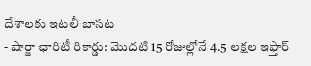దేశాలకు ఇటలీ బాసట
- షార్జా ఛారిటీ రికార్డు: మొదటి 15 రోజుల్లోనే 4.5 లక్షల ఇఫ్తార్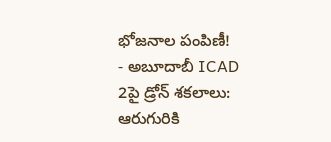భోజనాల పంపిణీ!
- అబూదాబీ ICAD 2పై డ్రోన్ శకలాలు: ఆరుగురికి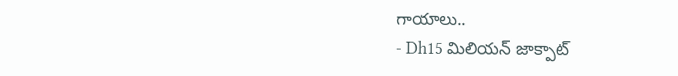గాయాలు..
- Dh15 మిలియన్ జాక్పాట్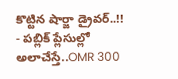కొట్టిన షార్జా డ్రైవర్..!!
- పబ్లిక్ ప్లేసుల్లో అలాచేస్తే..OMR 300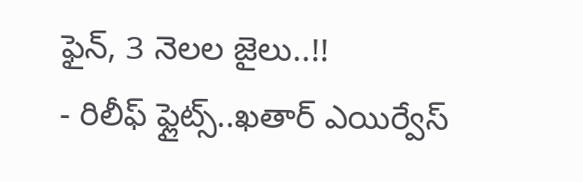ఫైన్, 3 నెలల జైలు..!!
- రిలీఫ్ ఫ్లైట్స్..ఖతార్ ఎయిర్వేస్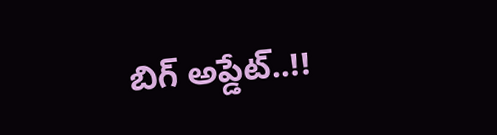బిగ్ అప్డేట్..!!